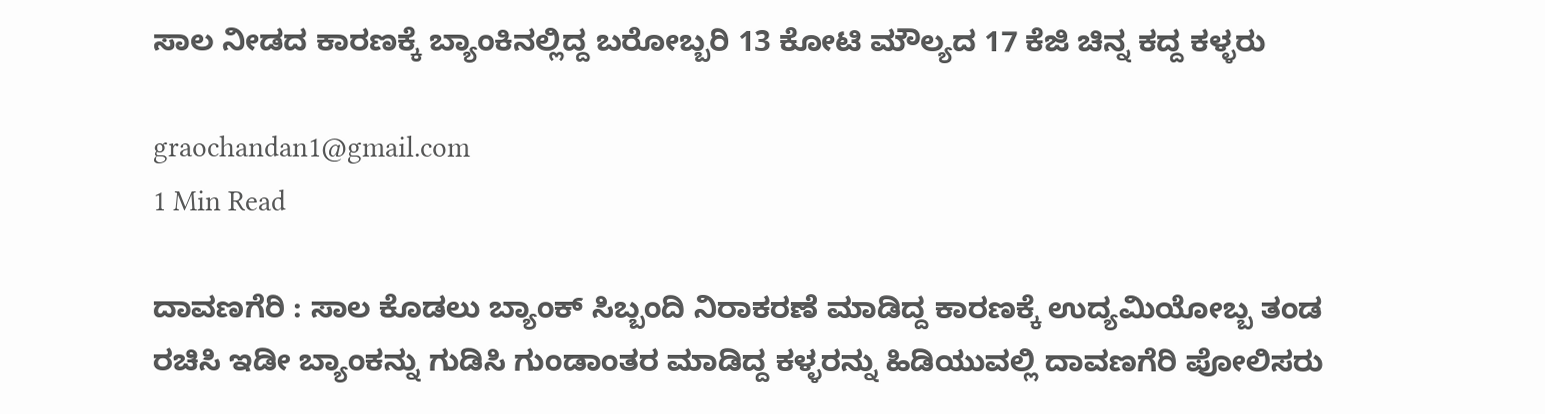ಸಾಲ ನೀಡದ ಕಾರಣಕ್ಕೆ ಬ್ಯಾಂಕಿನಲ್ಲಿದ್ದ ಬರೋಬ್ಬರಿ 13 ಕೋಟಿ ಮೌಲ್ಯದ 17 ಕೆಜಿ ಚಿನ್ನ ಕದ್ದ ಕಳ್ಳರು

graochandan1@gmail.com
1 Min Read

ದಾವಣಗೆರಿ : ಸಾಲ ಕೊಡಲು ಬ್ಯಾಂಕ್ ಸಿಬ್ಬಂದಿ ನಿರಾಕರಣೆ ಮಾಡಿದ್ದ ಕಾರಣಕ್ಕೆ ಉದ್ಯಮಿಯೋಬ್ಬ ತಂಡ ರಚಿಸಿ ಇಡೀ ಬ್ಯಾಂಕನ್ನು ಗುಡಿಸಿ ಗುಂಡಾಂತರ ಮಾಡಿದ್ದ ಕಳ್ಳರನ್ನು ಹಿಡಿಯುವಲ್ಲಿ ದಾವಣಗೆರಿ ಪೋಲಿಸರು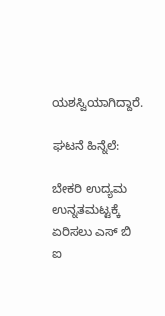ಯಶಸ್ವಿಯಾಗಿದ್ದಾರೆ.

ಘಟನೆ ಹಿನ್ನೆಲೆ:

ಬೇಕರಿ ಉದ್ಯಮ ಉನ್ನತಮಟ್ಟಕ್ಕೆ ಏರಿಸಲು ಎಸ್ ಬಿ ಐ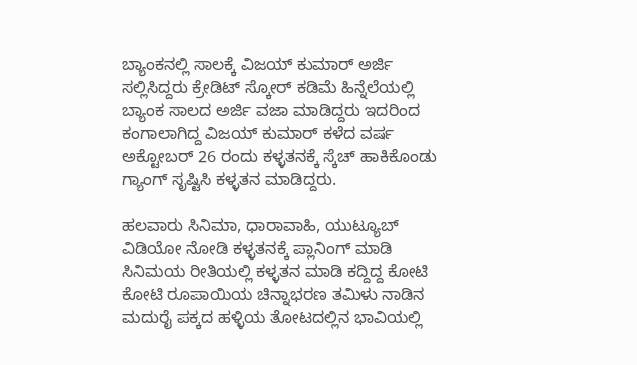ಬ್ಯಾಂಕನಲ್ಲಿ ಸಾಲಕ್ಕೆ ವಿಜಯ್ ಕುಮಾರ್ ಅರ್ಜಿ ಸಲ್ಲಿಸಿದ್ದರು ಕ್ರೇಡಿಟ್ ಸ್ಕೋರ್ ಕಡಿಮೆ ಹಿನ್ನೆಲೆಯಲ್ಲಿ ಬ್ಯಾಂಕ ಸಾಲದ ಅರ್ಜಿ ವಜಾ ಮಾಡಿದ್ದರು ಇದರಿಂದ ಕಂಗಾಲಾಗಿದ್ದ ವಿಜಯ್ ಕುಮಾರ್ ಕಳೆದ ವರ್ಷ ಅಕ್ಟೋಬರ್ 26 ರಂದು ಕಳ್ಳತನಕ್ಕೆ ಸ್ಕೆಚ್ ಹಾಕಿಕೊಂಡು ಗ್ಯಾಂಗ್ ಸೃಷ್ಟಿಸಿ ಕಳ್ಳತನ ಮಾಡಿದ್ದರು.

ಹಲವಾರು ಸಿನಿಮಾ, ಧಾರಾವಾಹಿ, ಯುಟ್ಯೂಬ್ ವಿಡಿಯೋ ನೋಡಿ ಕಳ್ಳತನಕ್ಕೆ ಪ್ಲಾನಿಂಗ್ ಮಾಡಿ ಸಿನಿಮಯ ರೀತಿಯಲ್ಲಿ ಕಳ್ಳತನ ಮಾಡಿ ಕದ್ದಿದ್ದ ಕೋಟಿ ಕೋಟಿ ರೂಪಾಯಿಯ ಚಿನ್ನಾಭರಣ ತಮಿಳು ನಾಡಿನ ಮದುರೈ ಪಕ್ಕದ ಹಳ್ಳಿಯ ತೋಟದಲ್ಲಿನ ಭಾವಿಯಲ್ಲಿ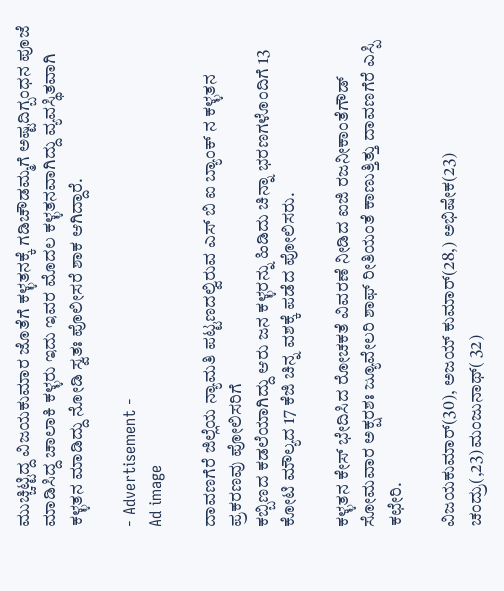ಮುಚ್ಚಿಟ್ಟಿದ್ದ ವಿಜಯಕುಮಾರ ಜೊತೆಗೆ ಕಳ್ಳತನಕ್ಕೆ ಗಡಿಚೌಡಮ್ಮಗೆ ಅಷ್ಟದಿಗ್ಬಂಧನ ಪೂಜೆ ಮಾಡಿಸಿದ್ದ ಚಾಲಾಕಿ ಕಳ್ಳರು ಇದು ಇವರ ಮೊದಲ ಕಳ್ಳತನವಾಗಿದ್ದು ವ್ಯವಸ್ಥಿತವಾಗಿ ಕಳ್ಳತನ ಮಾಡಿದ್ದು ನೋಡಿ ಸ್ವತಃ ಪೊಲೀಸರೆ ಶಾಕ ಆಗಿದ್ದಾರೆ.

- Advertisement -
Ad image

ದಾವಣಗೆರೆ ಜಿಲ್ಲೆಯ ನ್ಯಾಮತಿ ಪಟ್ಟಣದಲ್ವಿರುವ ಎಸ್ ಬಿ ಐ ಬ್ಯಾಂಕ್ ನ ಕಳ್ಳತನ ಪ್ರಕರಣವು ಪೋಲಿಸರಿಗೆ
ಕಬ್ಬಿಣದ ಕಡಲೆಯಾಗಿದ್ದು ಆರು ಜನ ಕಳ್ಳರನ್ನು ಹಿಡಿದು ಚಿನ್ನಾ ಭರಣಗಳೊಂದಿಗೆ 13 ಕೋಟಿ ಮೌಲ್ಯದ 17 ಕೆಜಿ ಚಿ‌ನ್ನ ವಶಕ್ಕೆ ಪಡೆದ ಪೋಲಿಸರು.

ಕಳ್ಳತನ ಕೇಸ್ ಭೇದಿಸಿದ ರೋಚಕತೆ ವಿವರಣೆ ನೀಡಿದ ಐಜಿ ರಜನೀಕಾಂತೆಗೌಡ್ ಸೋಮವಾರ ಅಕ್ಷರಶಃ ಜ್ಯೂವೇಲರಿ ಶಾಫ್ ರೀತಿಯಂತೆ ಕಾಣುತ್ತಿತ್ತು ದಾವಣಗೆರೆ ಎಸ್ಪಿ ಕಛೇರಿ.

ವಿಜಯಕುಮಾರ್(30), ಅಜಯ್ ಕುಮಾರ್(28,) ಅಭಿಷೇಕ(23) ಚಂದ್ರು(,23)ಮಂಜುನಾಥ್( 32)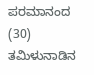ಪರಮಾನಂದ (30) ತಮಿಳುನಾಡಿನ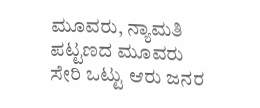ಮೂವರು, ನ್ಯಾಮತಿ ಪಟ್ಟಣದ ಮೂವರು ಸೇರಿ ಒಟ್ಟು ಆರು ಜನರ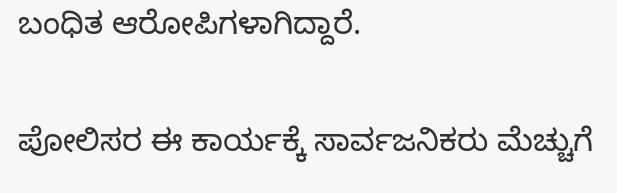ಬಂಧಿತ ಆರೋಪಿಗಳಾಗಿದ್ದಾರೆ.

ಪೋಲಿಸರ ಈ ಕಾರ್ಯಕ್ಕೆ ಸಾರ್ವಜನಿಕರು ಮೆಚ್ಚುಗೆ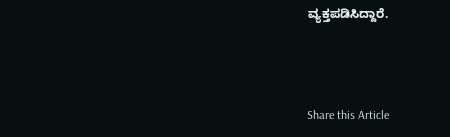ವ್ಯಕ್ತಪಡಿಸಿದ್ದಾರೆ.



Share this Article